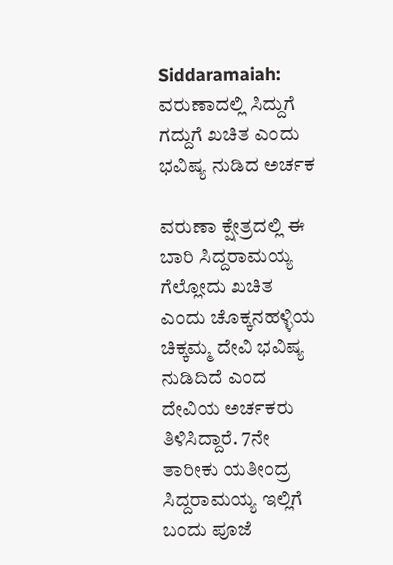Siddaramaiah: ವರುಣಾದಲ್ಲಿ ಸಿದ್ದುಗೆ ಗದ್ದುಗೆ ಖಚಿತ ಎಂದು ಭವಿಷ್ಯ ನುಡಿದ ಅರ್ಚಕ

ವರುಣಾ ಕ್ಷೇತ್ರದಲ್ಲಿ ಈ ಬಾರಿ ಸಿದ್ದರಾಮಯ್ಯ ಗೆಲ್ಲೋದು ಖಚಿತ ಎಂದು ಚೊಕ್ಕನಹಳ್ಳಿಯ ಚಿಕ್ಕಮ್ಮ ದೇವಿ ಭವಿಷ್ಯ ನುಡಿದಿದೆ ಎಂದ ದೇವಿಯ ಅರ್ಚಕರು ತಿಳಿಸಿದ್ದಾರೆ. 7ನೇ ತಾರೀಕು ಯತೀಂದ್ರ ಸಿದ್ದರಾಮಯ್ಯ ಇಲ್ಲಿಗೆ ಬಂದು ಪೂಜೆ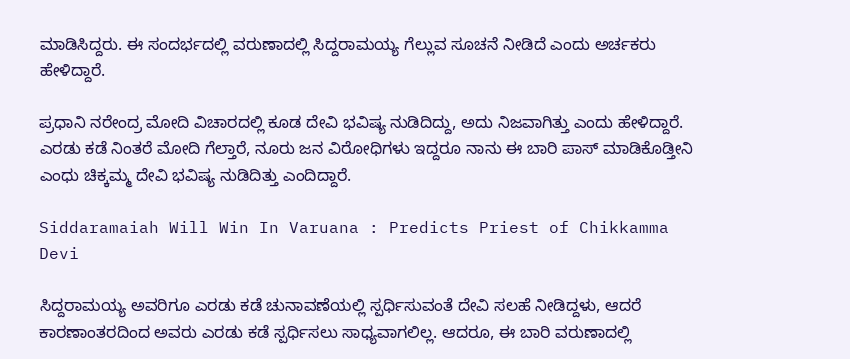ಮಾಡಿಸಿದ್ದರು. ಈ ಸಂದರ್ಭದಲ್ಲಿ ವರುಣಾದಲ್ಲಿ ಸಿದ್ದರಾಮಯ್ಯ ಗೆಲ್ಲುವ ಸೂಚನೆ ನೀಡಿದೆ ಎಂದು ಅರ್ಚಕರು ಹೇಳಿದ್ದಾರೆ.

ಪ್ರಧಾನಿ ನರೇಂದ್ರ ಮೋದಿ ವಿಚಾರದಲ್ಲಿ ಕೂಡ ದೇವಿ ಭವಿಷ್ಯ ನುಡಿದಿದ್ದು, ಅದು ನಿಜವಾಗಿತ್ತು ಎಂದು ಹೇಳಿದ್ದಾರೆ. ಎರಡು ಕಡೆ ನಿಂತರೆ ಮೋದಿ ಗೆಲ್ತಾರೆ, ನೂರು ಜನ ವಿರೋಧಿಗಳು ಇದ್ದರೂ ನಾನು ಈ ಬಾರಿ ಪಾಸ್ ಮಾಡಿಕೊಡ್ತೀನಿ ಎಂಧು ಚಿಕ್ಕಮ್ಮ ದೇವಿ ಭವಿಷ್ಯ ನುಡಿದಿತ್ತು ಎಂದಿದ್ದಾರೆ.

Siddaramaiah Will Win In Varuana : Predicts Priest of Chikkamma Devi

ಸಿದ್ದರಾಮಯ್ಯ ಅವರಿಗೂ ಎರಡು ಕಡೆ ಚುನಾವಣೆಯಲ್ಲಿ ಸ್ಪರ್ಧಿಸುವಂತೆ ದೇವಿ ಸಲಹೆ ನೀಡಿದ್ದಳು, ಆದರೆ ಕಾರಣಾಂತರದಿಂದ ಅವರು ಎರಡು ಕಡೆ ಸ್ಪರ್ಧಿಸಲು ಸಾಧ್ಯವಾಗಲಿಲ್ಲ. ಆದರೂ, ಈ ಬಾರಿ ವರುಣಾದಲ್ಲಿ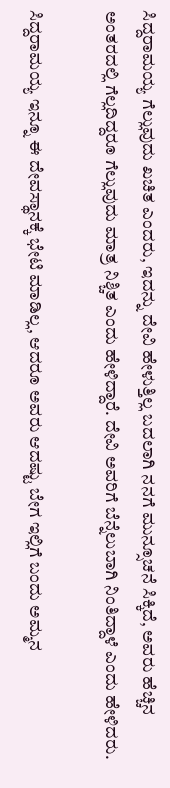ಸಿದ್ದರಾಮಯ್ಯ ಗೆಲ್ಲುವುದು ಖಚಿತ ಎಂದರು, ಇದನ್ನು ದೇವಿ ಹೇಳುತ್ತಿಲ್ಲ ಬದಲಾಗಿ ನನಗೆ ಮುನ್ಸೂಚನೆ ಸಿಕ್ಕಿದೆ, ಅವರು ಹೆಚ್ಚಿನ ಅಂತರದಲ್ಲಿ ಗೆಲ್ಲದಿದ್ದರೂ ಗೆಲ್ಲುವುದು ಮಾತ್ರ ನಿಶ್ಚಿತ ಎಂದು ಹೇಳಿದ್ದಾರೆ. ದೇವಿ ಅವರಿಗೆ ಬೆನ್ನೆಲುಬಾಗಿ ನಿಂತಿದ್ದಾಳೆ ಎಂದು ಹೇಳಿದರು.

ಸಿದ್ದರಾಮಯ್ಯ ಇನ್ನೂ ಈ ದೇವಸ್ಥಾನಕ್ಕೆ ಭೇಟಿ ಮಾಡಿಲ್ಲ, ಆದರೂ ಅವರು ಆದಷ್ಟು ಬೇಗ ಇಲ್ಲಿಗೆ ಬಂದು ಅಮ್ಮನ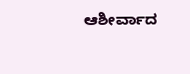ಆಶೀರ್ವಾದ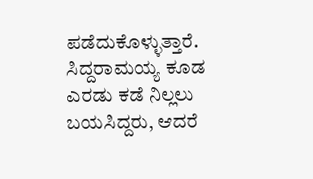ಪಡೆದುಕೊಳ್ಳುತ್ತಾರೆ. ಸಿದ್ದರಾಮಯ್ಯ ಕೂಡ ಎರಡು ಕಡೆ ನಿಲ್ಲಲು ಬಯಸಿದ್ದರು, ಆದರೆ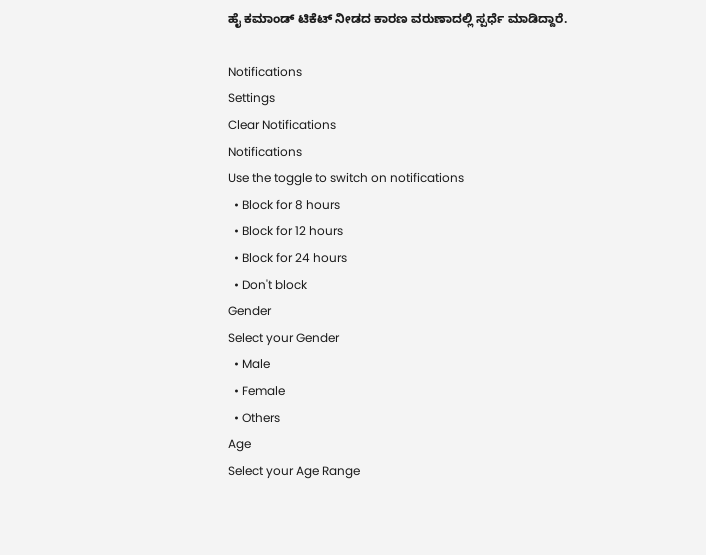ಹೈ ಕಮಾಂಡ್ ಟಿಕೆಟ್ ನೀಡದ ಕಾರಣ ವರುಣಾದಲ್ಲಿ ಸ್ಪರ್ಧೆ ಮಾಡಿದ್ದಾರೆ.

Notifications
Settings
Clear Notifications
Notifications
Use the toggle to switch on notifications
  • Block for 8 hours
  • Block for 12 hours
  • Block for 24 hours
  • Don't block
Gender
Select your Gender
  • Male
  • Female
  • Others
Age
Select your Age Range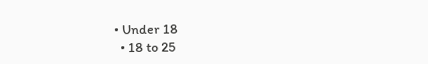• Under 18
  • 18 to 25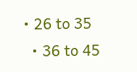• 26 to 35
  • 36 to 45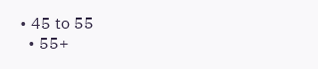• 45 to 55
  • 55+